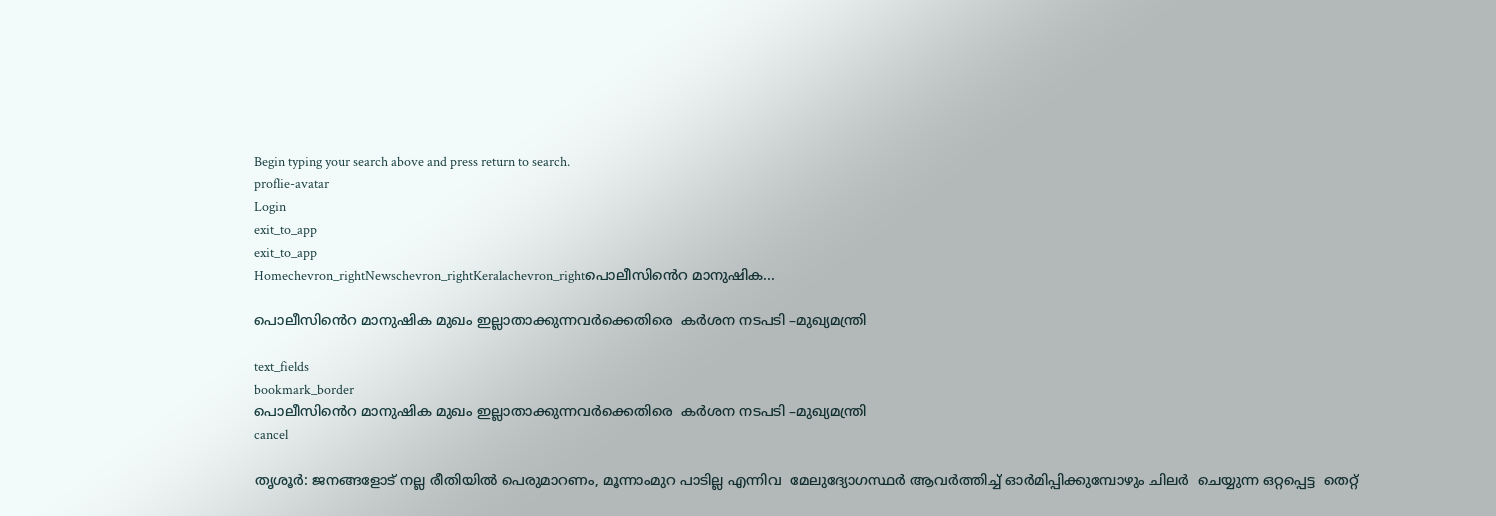Begin typing your search above and press return to search.
proflie-avatar
Login
exit_to_app
exit_to_app
Homechevron_rightNewschevron_rightKeralachevron_rightപൊലീസിൻെറ മാനുഷിക...

പൊലീസിൻെറ മാനുഷിക മുഖം ഇല്ലാതാക്കുന്നവർക്കെതിരെ  കർശന നടപടി –മുഖ്യമന്ത്രി

text_fields
bookmark_border
പൊലീസിൻെറ മാനുഷിക മുഖം ഇല്ലാതാക്കുന്നവർക്കെതിരെ  കർശന നടപടി –മുഖ്യമന്ത്രി
cancel

തൃശൂർ: ജനങ്ങളോട് നല്ല രീതിയിൽ പെരുമാറണം, മൂന്നാംമുറ പാടില്ല എന്നിവ  മേലുദ്യോഗസ്ഥർ ആവർത്തിച്ച് ഓർമിപ്പിക്കുമ്പോഴും ചിലർ  ചെയ്യുന്ന ഒറ്റപ്പെട്ട  തെറ്റ്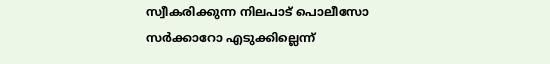സ്വീകരിക്കുന്ന നിലപാട് പൊലീസോ സർക്കാറോ എടുക്കില്ലെന്ന്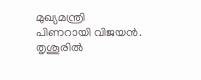മുഖ്യമന്ത്രി  പിണറായി വിജയൻ.  തൃശൂരില്‍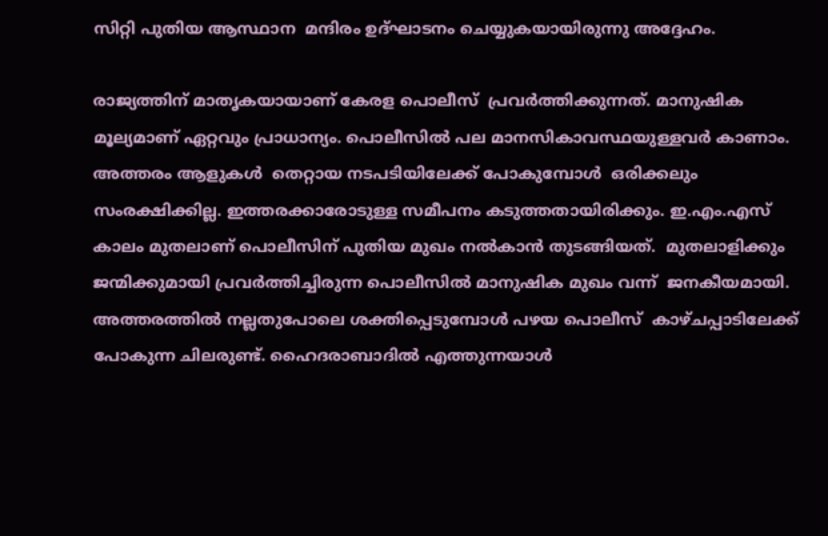സിറ്റി പുതിയ ആസ്ഥാന  മന്ദിരം ഉദ്ഘാടനം ചെയ്യുകയായിരുന്നു അദ്ദേഹം.

രാജ്യത്തിന് മാതൃകയായാണ് കേരള പൊലീസ്  പ്രവർത്തിക്കുന്നത്. മാനുഷിക മൂല്യമാണ് ഏറ്റവും പ്രാധാന്യം. പൊലീസിൽ പല മാനസികാവസ്ഥയുള്ളവർ കാണാം. അത്തരം ആളുകൾ  തെറ്റായ നടപടിയിലേക്ക് പോകുമ്പോൾ  ഒരിക്കലും സംരക്ഷിക്കില്ല. ഇത്തരക്കാരോടുള്ള സമീപനം കടുത്തതായിരിക്കും. ഇ.എം.എസ്  കാലം മുതലാണ് പൊലീസിന് പുതിയ മുഖം നൽകാൻ തുടങ്ങിയത്.  മുതലാളിക്കും ജന്മിക്കുമായി പ്രവർത്തിച്ചിരുന്ന പൊലീസിൽ മാനുഷിക മുഖം വന്ന്  ജനകീയമായി. അത്തരത്തിൽ നല്ലതുപോലെ ശക്തിപ്പെടുമ്പോൾ പഴയ പൊലീസ്  കാഴ്ചപ്പാടിലേക്ക് പോകുന്ന ചിലരുണ്ട്. ഹൈദരാബാദില്‍ എത്തുന്നയാൾ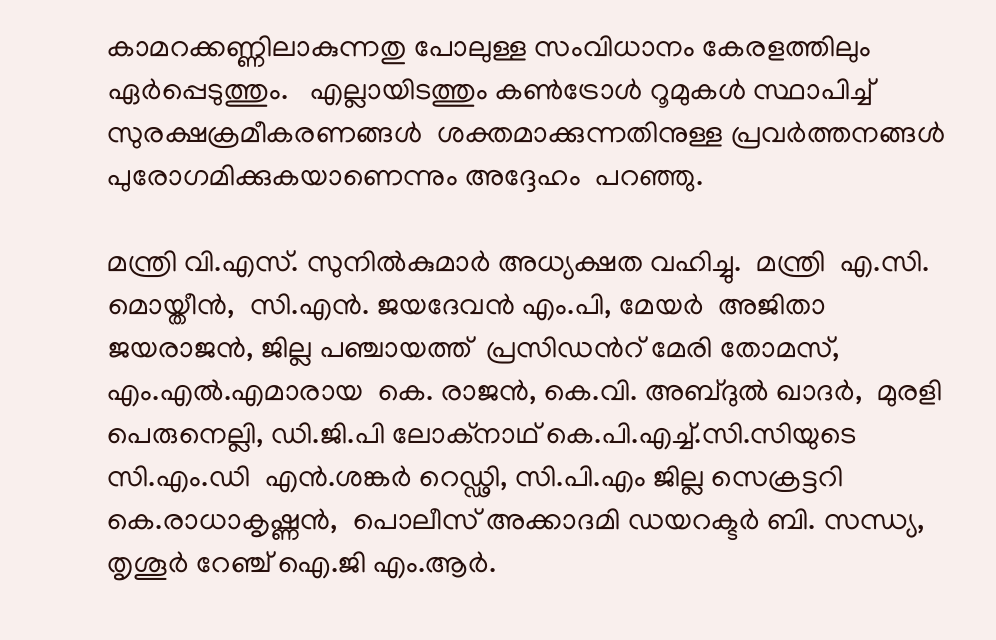കാമറക്കണ്ണിലാകുന്നതു പോലുള്ള സംവിധാനം കേരളത്തിലും ഏർപ്പെടുത്തും.   എല്ലായിടത്തും കൺട്രോൾ റൂമുകൾ സ്ഥാപിച്ച് സുരക്ഷക്രമീകരണങ്ങൾ  ശക്തമാക്കുന്നതിനുള്ള പ്രവർത്തനങ്ങൾ പുരോഗമിക്കുകയാണെന്നും അദ്ദേഹം  പറഞ്ഞു.

മന്ത്രി വി.എസ്. സുനില്‍കുമാര്‍ അധ്യക്ഷത വഹിച്ചു.  മന്ത്രി  എ.സി. മൊയ്തീന്‍,  സി.എൻ. ജയദേവൻ എം.പി, മേയര്‍  അജിതാ ജയരാജന്‍, ജില്ല പഞ്ചായത്ത്  പ്രസിഡൻറ് മേരി തോമസ്, എം.എല്‍.എമാരായ  കെ. രാജന്‍, കെ.വി. അബ്ദുൽ ഖാദര്‍,  മുരളി പെരുനെല്ലി, ഡി.ജി.പി ലോക്‌നാഥ് കെ.പി.എച്ച്.സി.സിയുടെ  സി.എം.ഡി  എന്‍.ശങ്കര്‍ റെഡ്ഢി, സി.പി.എം ജില്ല സെക്രട്ടറി കെ.രാധാകൃഷ്ണന്‍,  പൊലീസ് അക്കാദമി ഡയറക്ടര്‍ ബി. സന്ധ്യ, തൃശൂർ റേഞ്ച് ഐ.ജി എം.ആര്‍.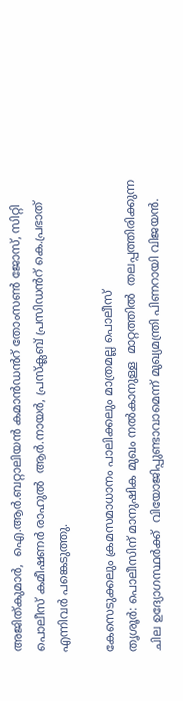അജിത്കുമാര്‍,  ഐ.ആര്‍.ബറ്റാലിയന്‍ കമാൻഡൻറ് തോംസണ്‍ ജോസ്, സിറ്റി  പൊലീസ് കമീഷണര്‍ രാഹുല്‍  ആര്‍.നായര്‍, പ്രസ്‌ക്ലബ് പ്രസിഡൻറ് കെ.പ്രഭാത്  എന്നിവർ പങ്കെടുത്തു.

കേസെടുക്കലും ക്രമസമാധാനം പാലിക്കലും മാത്രമല്ല പൊലീസ്
തൃശൂർ: പൊലീസിന് മാനുഷിക മുഖം നൽകാനുള്ള  മാറ്റത്തിൽ  തലപ്പത്തിരിക്കുന്ന ചില ഉദ്യോഗസ്ഥർക്ക്  വിയോജിപ്പുണ്ടാവാമെന്ന് മുഖ്യമന്ത്രി പിണറായി വിജയൻ.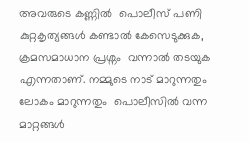അവരുടെ കണ്ണിൽ  പൊലീസ് പണി കുറ്റകൃത്യങ്ങൾ കണ്ടാൽ കേസെടുക്കുക, ക്രമസമാധാന പ്രശ്നം  വന്നാൽ തടയുക എന്നതാണ്. നമ്മുടെ നാട് മാറുന്നതും ലോകം മാറുന്നതും  പൊലീസിൽ വന്ന മാറ്റങ്ങൾ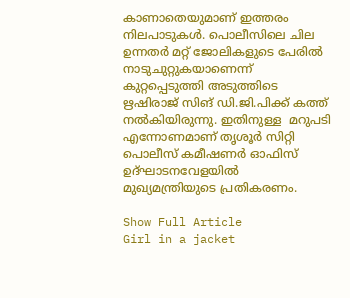കാണാതെയുമാണ് ഇത്തരം നിലപാടുകൾ. പൊലീസിലെ ചില ഉന്നതര്‍ മറ്റ് ജോലികളുടെ പേരില്‍ നാടുചുറ്റുകയാണെന്ന്  കുറ്റപ്പെടുത്തി അടുത്തിടെ ഋഷിരാജ് സിങ് ഡി.ജി.പിക്ക് കത്ത് നൽകിയിരുന്നു. ഇതിനുള്ള  മറുപടി എന്നോണമാണ് തൃശൂർ സിറ്റി പൊലീസ് കമീഷണർ ഓഫിസ്  ഉദ്ഘാടനവേളയിൽ മുഖ്യമന്ത്രിയുടെ പ്രതികരണം.

Show Full Article
Girl in a jacket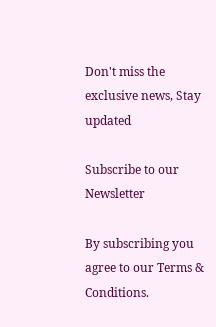Don't miss the exclusive news, Stay updated

Subscribe to our Newsletter

By subscribing you agree to our Terms & Conditions.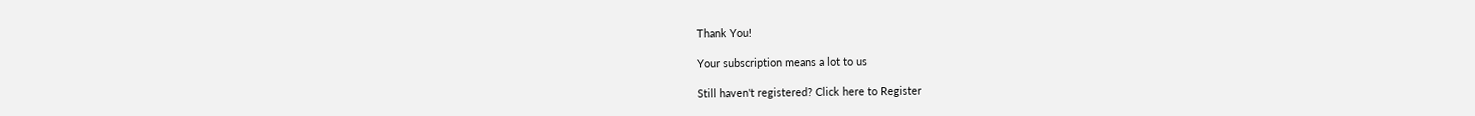Thank You!

Your subscription means a lot to us

Still haven't registered? Click here to Register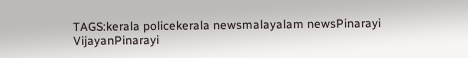TAGS:kerala policekerala newsmalayalam newsPinarayi VijayanPinarayi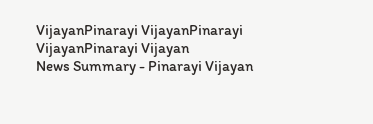VijayanPinarayi VijayanPinarayi VijayanPinarayi Vijayan
News Summary - Pinarayi Vijayan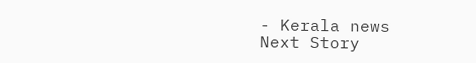- Kerala news
Next Story